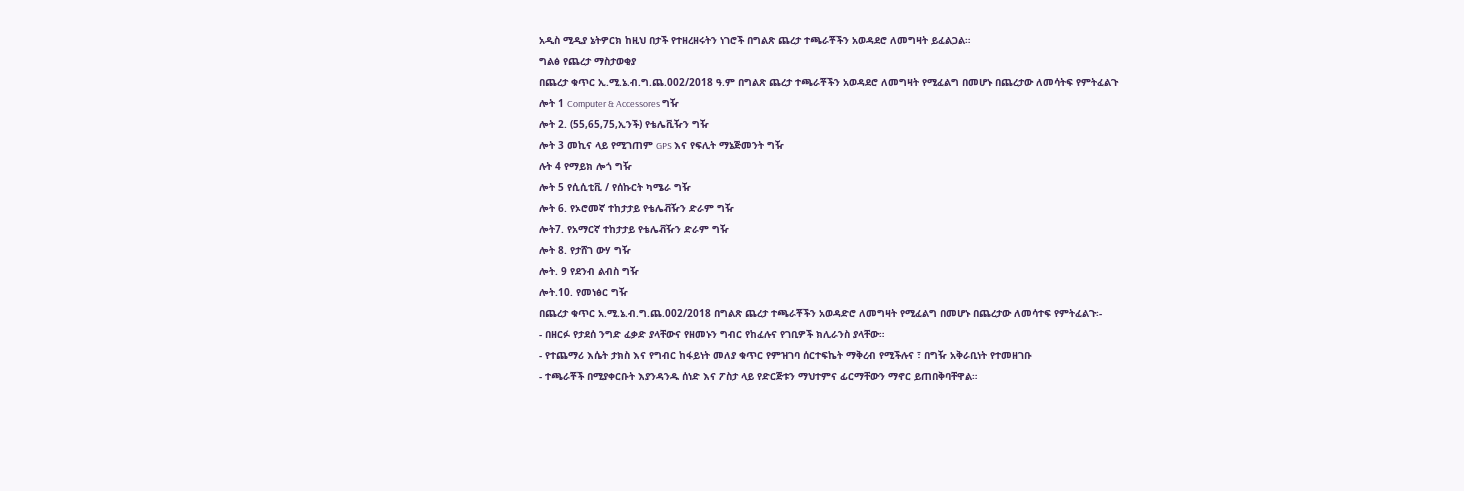አዲስ ሚዲያ ኔትዎርክ ከዚህ በታች የተዘረዘሩትን ነገሮች በግልጽ ጨረታ ተጫራቾችን አወዳደሮ ለመግዛት ይፈልጋል።
ግልፅ የጨረታ ማስታወቂያ
በጨረታ ቁጥር ኢ.ሚ.ኔ.ብ.ግ.ጨ.002/2018 ዓ.ም በግልጽ ጨረታ ተጫራቾችን አወዳደሮ ለመግዛት የሚፈልግ በመሆኑ በጨረታው ለመሳትፍ የምትፈልጉ
ሎት 1 Computer & Accessores ግዥ
ሎት 2. (55,65,75,ኢንች) የቴሌቪዥን ግዥ
ሎት 3 መኪና ላይ የሚገጠም GPS እና የፍሊት ማኔጅመንት ግዥ
ሉት 4 የማይክ ሎጎ ግዥ
ሎት 5 የሲሲቲቪ / የሰኩርት ካሜራ ግዥ
ሎት 6. የኦሮመኛ ተከታታይ የቴሌቭዥን ድራም ግዥ
ሎት7. የአማርኛ ተከታታይ የቴሌቭዥን ድራም ግዥ
ሎት 8. የታሸገ ውሃ ግዥ
ሎት. 9 የደንብ ልብስ ግዥ
ሎት.10. የመነፅር ግዥ
በጨረታ ቁጥር አ.ሚ.ኔ.ብ.ግ.ጨ.002/2018 በግልጽ ጨረታ ተጫራቾችን አወዳድሮ ለመግዛት የሚፈልግ በመሆኑ በጨረታው ለመሳተፍ የምትፈልጉ፡-
- በዘርፉ የታደሰ ንግድ ፈቃድ ያላቸውና የዘመኑን ግብር የከፈሉና የገቢዎች ክሊራንስ ያላቸው።
- የተጨማሪ እሴት ታክስ እና የግብር ከፋይነት መለያ ቁጥር የምዝገባ ሰርተፍኬት ማቅረብ የሚችሉና ፣ በግዥ አቅራቢነት የተመዘገቡ
- ተጫራቾች በሚያቀርቡት እያንዳንዱ ሰነድ እና ፖስታ ላይ የድርጅቱን ማህተምና ፊርማቸውን ማኖር ይጠበቅባቸዋል።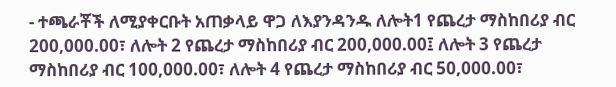- ተጫራቾች ለሚያቀርቡት አጠቃላይ ዋጋ ለእያንዳንዱ ለሎት1 የጨረታ ማስከበሪያ ብር 200,000.00፣ ለሎት 2 የጨረታ ማስከበሪያ ብር 200,000.00፤ ለሎት 3 የጨረታ ማስከበሪያ ብር 100,000.00፣ ለሎት 4 የጨረታ ማስከበሪያ ብር 50,000.00፣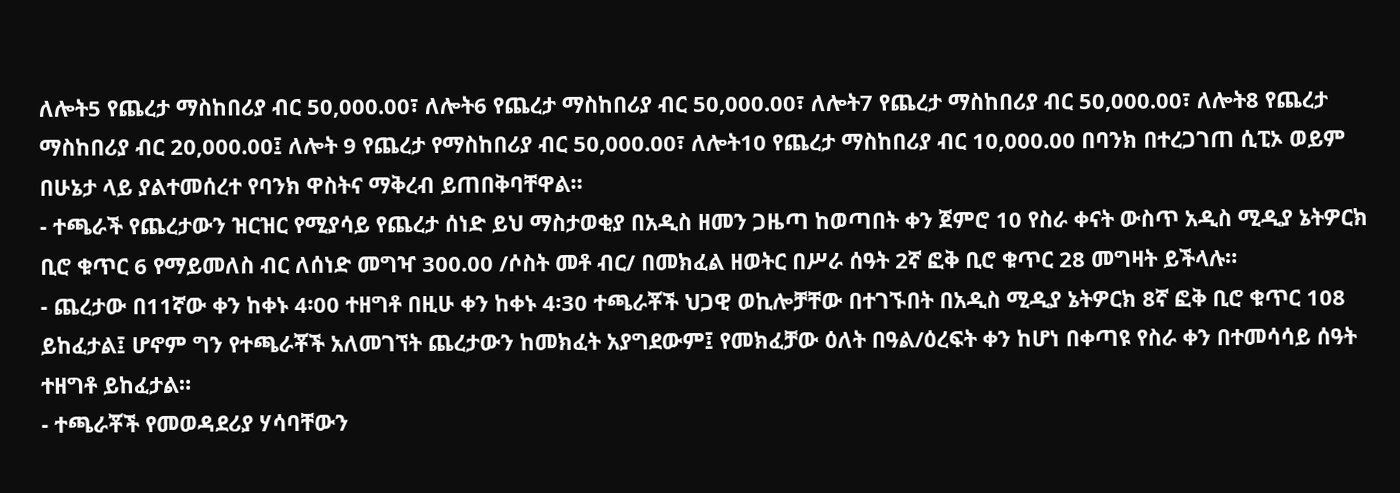ለሎት5 የጨረታ ማስከበሪያ ብር 50,000.00፣ ለሎት6 የጨረታ ማስከበሪያ ብር 50,000.00፣ ለሎት7 የጨረታ ማስከበሪያ ብር 50,000.00፣ ለሎት8 የጨረታ ማስከበሪያ ብር 20,000.00፤ ለሎት 9 የጨረታ የማስከበሪያ ብር 50,000.00፣ ለሎት10 የጨረታ ማስከበሪያ ብር 10,000.00 በባንክ በተረጋገጠ ሲፒኦ ወይም በሁኔታ ላይ ያልተመሰረተ የባንክ ዋስትና ማቅረብ ይጠበቅባቸዋል።
- ተጫራች የጨረታውን ዝርዝር የሚያሳይ የጨረታ ሰነድ ይህ ማስታወቂያ በአዲስ ዘመን ጋዜጣ ከወጣበት ቀን ጀምሮ 10 የስራ ቀናት ውስጥ አዲስ ሚዲያ ኔትዎርክ ቢሮ ቁጥር 6 የማይመለስ ብር ለሰነድ መግዣ 300.00 /ሶስት መቶ ብር/ በመክፈል ዘወትር በሥራ ሰዓት 2ኛ ፎቅ ቢሮ ቁጥር 28 መግዛት ይችላሉ።
- ጨረታው በ11ኛው ቀን ከቀኑ 4፡00 ተዘግቶ በዚሁ ቀን ከቀኑ 4፡30 ተጫራቾች ህጋዊ ወኪሎቻቸው በተገኙበት በአዲስ ሚዲያ ኔትዎርክ 8ኛ ፎቅ ቢሮ ቁጥር 108 ይከፈታል፤ ሆኖም ግን የተጫራቾች አለመገኘት ጨረታውን ከመክፈት አያግደውም፤ የመክፈቻው ዕለት በዓል/ዕረፍት ቀን ከሆነ በቀጣዩ የስራ ቀን በተመሳሳይ ሰዓት ተዘግቶ ይከፈታል።
- ተጫራቾች የመወዳደሪያ ሃሳባቸውን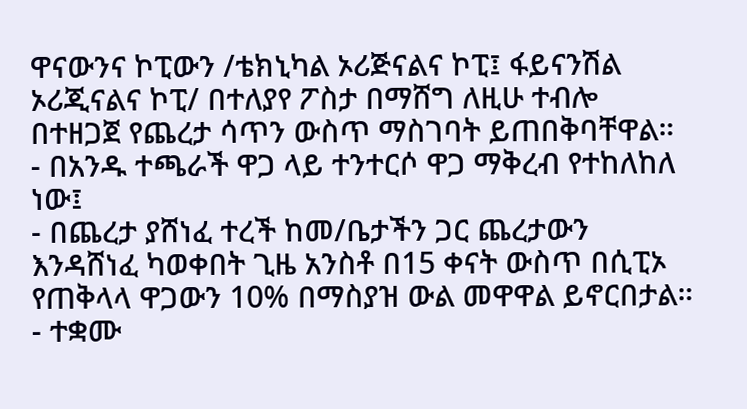ዋናውንና ኮፒውን /ቴክኒካል ኦሪጅናልና ኮፒ፤ ፋይናንሽል ኦሪጂናልና ኮፒ/ በተለያየ ፖስታ በማሸግ ለዚሁ ተብሎ በተዘጋጀ የጨረታ ሳጥን ውስጥ ማስገባት ይጠበቅባቸዋል።
- በአንዱ ተጫራች ዋጋ ላይ ተንተርሶ ዋጋ ማቅረብ የተከለከለ ነው፤
- በጨረታ ያሸነፈ ተረች ከመ/ቤታችን ጋር ጨረታውን እንዳሸነፈ ካወቀበት ጊዜ አንስቶ በ15 ቀናት ውስጥ በሲፒኦ የጠቅላላ ዋጋውን 10% በማስያዝ ውል መዋዋል ይኖርበታል።
- ተቋሙ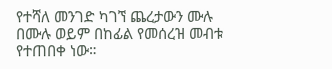የተሻለ መንገድ ካገኘ ጨረታውን ሙሉ በሙሉ ወይም በከፊል የመሰረዝ መብቱ የተጠበቀ ነው።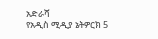አድራሻ
የአዲስ ሚዲያ ኔትዎርክ 5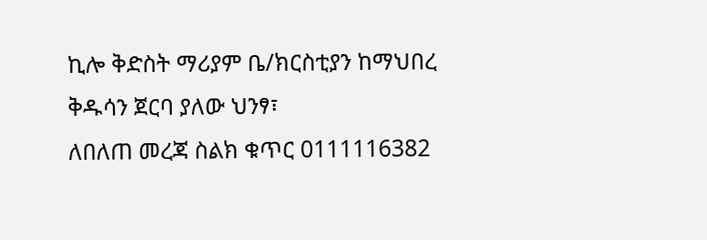ኪሎ ቅድስት ማሪያም ቤ/ክርስቲያን ከማህበረ
ቅዱሳን ጀርባ ያለው ህንፃ፣
ለበለጠ መረጃ ስልክ ቁጥር 0111116382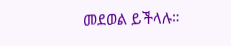መደወል ይችላሉ።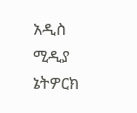አዲስ ሚዲያ ኔትዎርክ